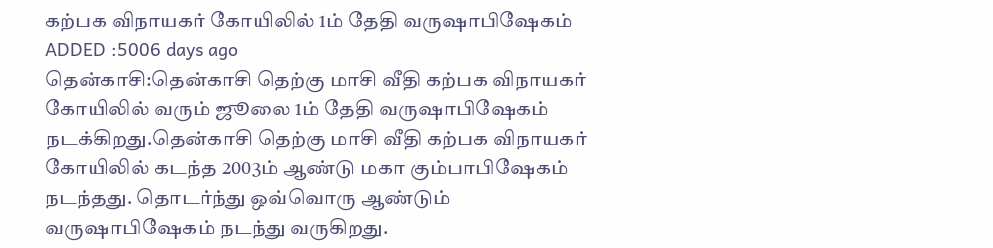கற்பக விநாயகர் கோயிலில் 1ம் தேதி வருஷாபிஷேகம்
ADDED :5006 days ago
தென்காசி:தென்காசி தெற்கு மாசி வீதி கற்பக விநாயகர் கோயிலில் வரும் ஜூலை 1ம் தேதி வருஷாபிஷேகம் நடக்கிறது.தென்காசி தெற்கு மாசி வீதி கற்பக விநாயகர் கோயிலில் கடந்த 2003ம் ஆண்டு மகா கும்பாபிஷேகம் நடந்தது. தொடர்ந்து ஒவ்வொரு ஆண்டும் வருஷாபிஷேகம் நடந்து வருகிறது.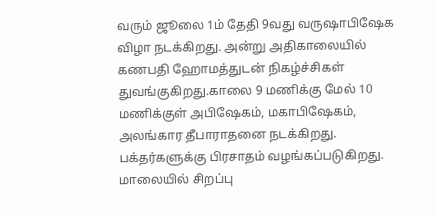வரும் ஜூலை 1ம் தேதி 9வது வருஷாபிஷேக விழா நடக்கிறது. அன்று அதிகாலையில் கணபதி ஹோமத்துடன் நிகழ்ச்சிகள் துவங்குகிறது.காலை 9 மணிக்கு மேல் 10 மணிக்குள் அபிஷேகம், மகாபிஷேகம், அலங்கார தீபாராதனை நடக்கிறது. பக்தர்களுக்கு பிரசாதம் வழங்கப்படுகிறது. மாலையில் சிறப்பு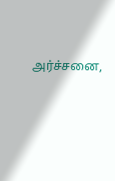அர்ச்சனை,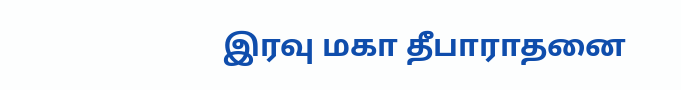இரவு மகா தீபாராதனை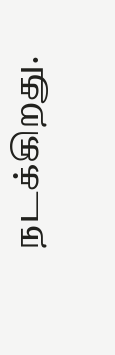நடக்கிறது.